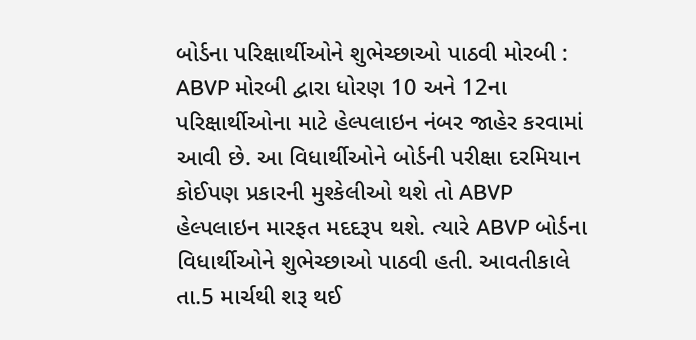બોર્ડના પરિક્ષાર્થીઓને શુભેચ્છાઓ પાઠવી મોરબી : ABVP મોરબી દ્વારા ધોરણ 10 અને 12ના પરિક્ષાર્થીઓના માટે હેલ્પલાઇન નંબર જાહેર કરવામાં આવી છે. આ વિધાર્થીઓને બોર્ડની પરીક્ષા દરમિયાન કોઈપણ પ્રકારની મુશ્કેલીઓ થશે તો ABVP હેલ્પલાઇન મારફત મદદરૂપ થશે. ત્યારે ABVP બોર્ડના વિધાર્થીઓને શુભેચ્છાઓ પાઠવી હતી. આવતીકાલે તા.5 માર્ચથી શરૂ થઈ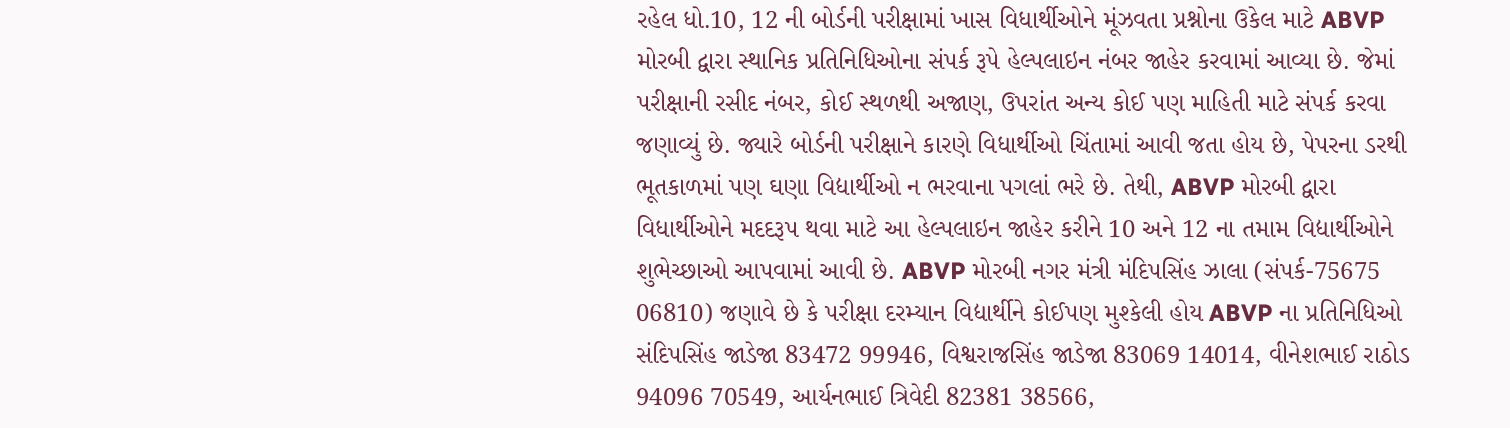રહેલ ધો.10, 12 ની બોર્ડની પરીક્ષામાં ખાસ વિધાર્થીઓને મૂંઝવતા પ્રશ્નોના ઉકેલ માટે ABVP મોરબી દ્વારા સ્થાનિક પ્રતિનિધિઓના સંપર્ક રૂપે હેલ્પલાઇન નંબર જાહેર કરવામાં આવ્યા છે. જેમાં પરીક્ષાની રસીદ નંબર, કોઈ સ્થળથી અજાણ, ઉપરાંત અન્ય કોઈ પણ માહિતી માટે સંપર્ક કરવા જણાવ્યું છે. જ્યારે બોર્ડની પરીક્ષાને કારણે વિધાર્થીઓ ચિંતામાં આવી જતા હોય છે, પેપરના ડરથી ભૂતકાળમાં પણ ઘણા વિદ્યાર્થીઓ ન ભરવાના પગલાં ભરે છે. તેથી, ABVP મોરબી દ્વારા વિધાર્થીઓને મદદરૂપ થવા માટે આ હેલ્પલાઇન જાહેર કરીને 10 અને 12 ના તમામ વિદ્યાર્થીઓને શુભેચ્છાઓ આપવામાં આવી છે. ABVP મોરબી નગર મંત્રી મંદિપસિંહ ઝાલા (સંપર્ક-75675 06810) જણાવે છે કે પરીક્ષા દરમ્યાન વિદ્યાર્થીને કોઈપણ મુશ્કેલી હોય ABVP ના પ્રતિનિધિઓ સંદિપસિંહ જાડેજા 83472 99946, વિશ્વરાજસિંહ જાડેજા 83069 14014, વીનેશભાઈ રાઠોડ 94096 70549, આર્યનભાઈ ત્રિવેદી 82381 38566,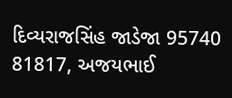દિવ્યરાજસિંહ જાડેજા 95740 81817, અજયભાઈ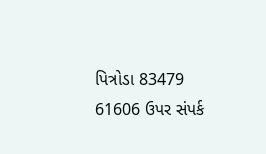પિત્રોડા 83479 61606 ઉપર સંપર્ક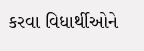કરવા વિધાર્થીઓને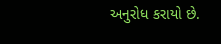અનુરોધ કરાયો છે.